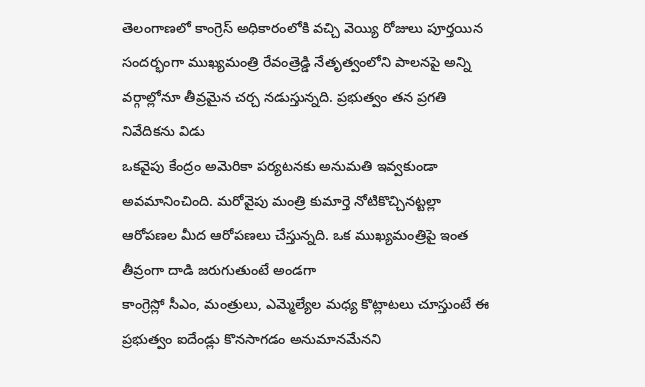తెలంగాణలో కాంగ్రెస్ అధికారంలోకి వచ్చి వెయ్యి రోజులు పూర్తయిన సందర్భంగా ముఖ్యమంత్రి రేవంత్రెడ్డి నేతృత్వంలోని పాలనపై అన్ని వర్గాల్లోనూ తీవ్రమైన చర్చ నడుస్తున్నది. ప్రభుత్వం తన ప్రగతి నివేదికను విడు
ఒకవైపు కేంద్రం అమెరికా పర్యటనకు అనుమతి ఇవ్వకుండా అవమానించింది. మరోవైపు మంత్రి కుమార్తె నోటికొచ్చినట్టల్లా ఆరోపణల మీద ఆరోపణలు చేస్తున్నది. ఒక ముఖ్యమంత్రిపై ఇంత తీవ్రంగా దాడి జరుగుతుంటే అండగా
కాంగ్రెస్లో సీఎం, మంత్రులు, ఎమ్మెల్యేల మధ్య కొట్లాటలు చూస్తుంటే ఈ ప్రభుత్వం ఐదేండ్లు కొనసాగడం అనుమానమేనని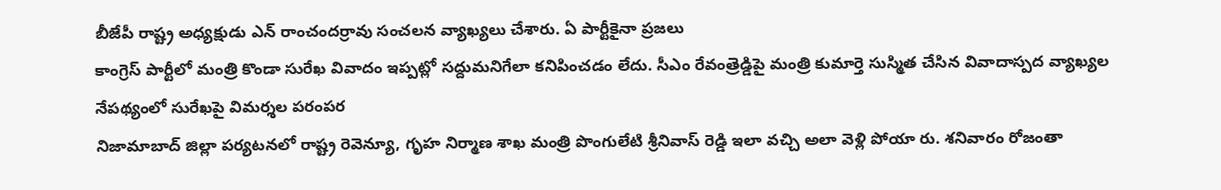బీజేపీ రాష్ట్ర అధ్యక్షుడు ఎన్ రాంచందర్రావు సంచలన వ్యాఖ్యలు చేశారు. ఏ పార్టీకైనా ప్రజలు
కాంగ్రెస్ పార్టీలో మంత్రి కొండా సురేఖ వివాదం ఇప్పట్లో సద్దుమనిగేలా కనిపించడం లేదు. సీఎం రేవంత్రెడ్డిపై మంత్రి కుమార్తె సుస్మిత చేసిన వివాదాస్పద వ్యాఖ్యల నేపథ్యంలో సురేఖపై విమర్శల పరంపర
నిజామాబాద్ జిల్లా పర్యటనలో రాష్ట్ర రెవెన్యూ, గృహ నిర్మాణ శాఖ మంత్రి పొంగులేటి శ్రీనివాస్ రెడ్డి ఇలా వచ్చి అలా వెళ్లి పోయా రు. శనివారం రోజంతా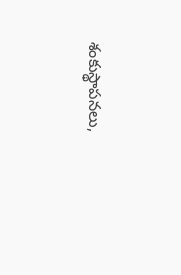శంకుస్థాపనలు,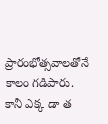ప్రారంభోత్సవాలతోనే కాలం గడిపారు. కానీ ఎక్క డా త